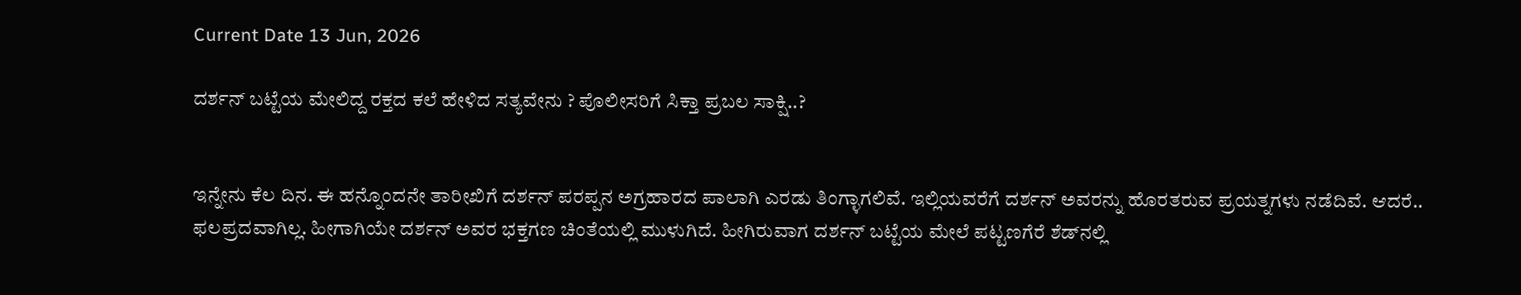Current Date 13 Jun, 2026

ದರ್ಶನ್ ಬಟ್ಟೆಯ ಮೇಲಿದ್ದ ರಕ್ತದ ಕಲೆ ಹೇಳಿದ ಸತ್ಯವೇನು ? ಪೊಲೀಸರಿಗೆ ಸಿಕ್ತಾ ಪ್ರಬಲ ಸಾಕ್ಷಿ..?


ಇನ್ನೇನು ಕೆಲ ದಿನ. ಈ ಹನ್ನೊಂದನೇ ತಾರೀಖಿಗೆ ದರ್ಶನ್ ಪರಪ್ಪನ ಅಗ್ರಹಾರದ ಪಾಲಾಗಿ ಎರಡು ತಿಂಗ್ಳಾಗಲಿವೆ. ಇಲ್ಲಿಯವರೆಗೆ ದರ್ಶನ್ ಅವರನ್ನು ಹೊರತರುವ ಪ್ರಯತ್ನಗಳು ನಡೆದಿವೆ. ಆದರೆ.. ಫಲಪ್ರದವಾಗಿಲ್ಲ. ಹೀಗಾಗಿಯೇ ದರ್ಶನ್ ಅವರ ಭಕ್ತಗಣ ಚಿಂತೆಯಲ್ಲಿ ಮುಳುಗಿದೆ. ಹೀಗಿರುವಾಗ ದರ್ಶನ್ ಬಟ್ಟೆಯ ಮೇಲೆ ಪಟ್ಟಣಗೆರೆ ಶೆಡ್‌ನಲ್ಲಿ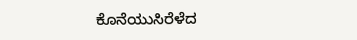ಕೊನೆಯುಸಿರೆಳೆದ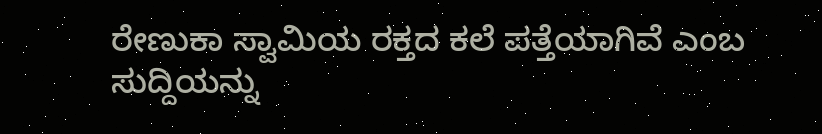ರೇಣುಕಾ ಸ್ವಾಮಿಯ ರಕ್ತದ ಕಲೆ ಪತ್ತೆಯಾಗಿವೆ ಎಂಬ ಸುದ್ದಿಯನ್ನು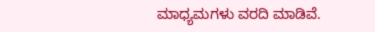ಮಾಧ್ಯಮಗಳು ವರದಿ ಮಾಡಿವೆ.